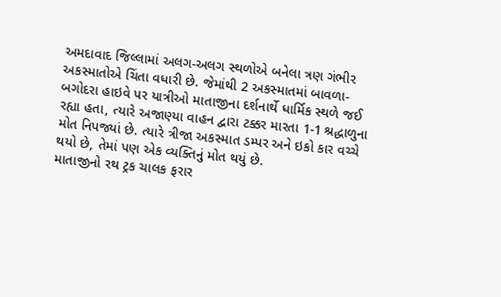અમદાવાદ જિલ્લામાં અલગ-અલગ સ્થળોએ બનેલા ત્રણ ગંભીર અકસ્માતોએ ચિંતા વધારી છે. જેમાંથી 2 અકસ્માતમાં બાવળા-બગોદરા હાઇવે પર યાત્રીઓ માતાજીના દર્શનાર્થે ધાર્મિક સ્થળે જઈ રહ્યા હતા, ત્યારે અજાણ્યા વાહન દ્વારા ટક્કર મારતા 1-1 શ્રદ્ધાળુના મોત નિપજ્યાં છે. ત્યારે ત્રીજા અકસ્માત ડમ્પર અને ઇકો કાર વચ્ચે થયો છે, તેમાં પણ એક વ્યક્તિનું મોત થયું છે.
માતાજીનો રથ ટ્રક ચાલક ફરાર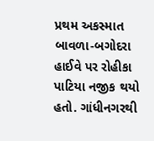પ્રથમ અકસ્માત બાવળા-બગોદરા હાઈવે પર રોહીકા પાટિયા નજીક થયો હતો. ગાંધીનગરથી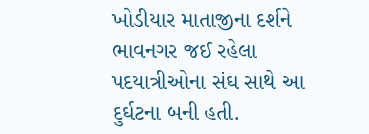ખોડીયાર માતાજીના દર્શને ભાવનગર જઈ રહેલા પદયાત્રીઓના સંઘ સાથે આ દુર્ઘટના બની હતી.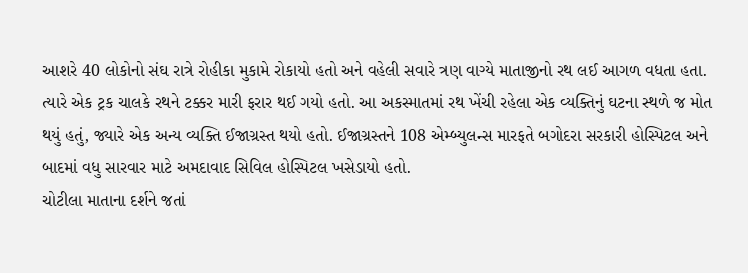આશરે 40 લોકોનો સંઘ રાત્રે રોહીકા મુકામે રોકાયો હતો અને વહેલી સવારે ત્રણ વાગ્યે માતાજીનો રથ લઈ આગળ વધતા હતા. ત્યારે એક ટ્રક ચાલકે રથને ટક્કર મારી ફરાર થઈ ગયો હતો. આ અકસ્માતમાં રથ ખેંચી રહેલા એક વ્યક્તિનું ઘટના સ્થળે જ મોત થયું હતું, જ્યારે એક અન્ય વ્યક્તિ ઈજાગ્રસ્ત થયો હતો. ઈજાગ્રસ્તને 108 એમ્બ્યુલન્સ મારફતે બગોદરા સરકારી હોસ્પિટલ અને બાદમાં વધુ સારવાર માટે અમદાવાદ સિવિલ હોસ્પિટલ ખસેડાયો હતો.
ચોટીલા માતાના દર્શને જતાં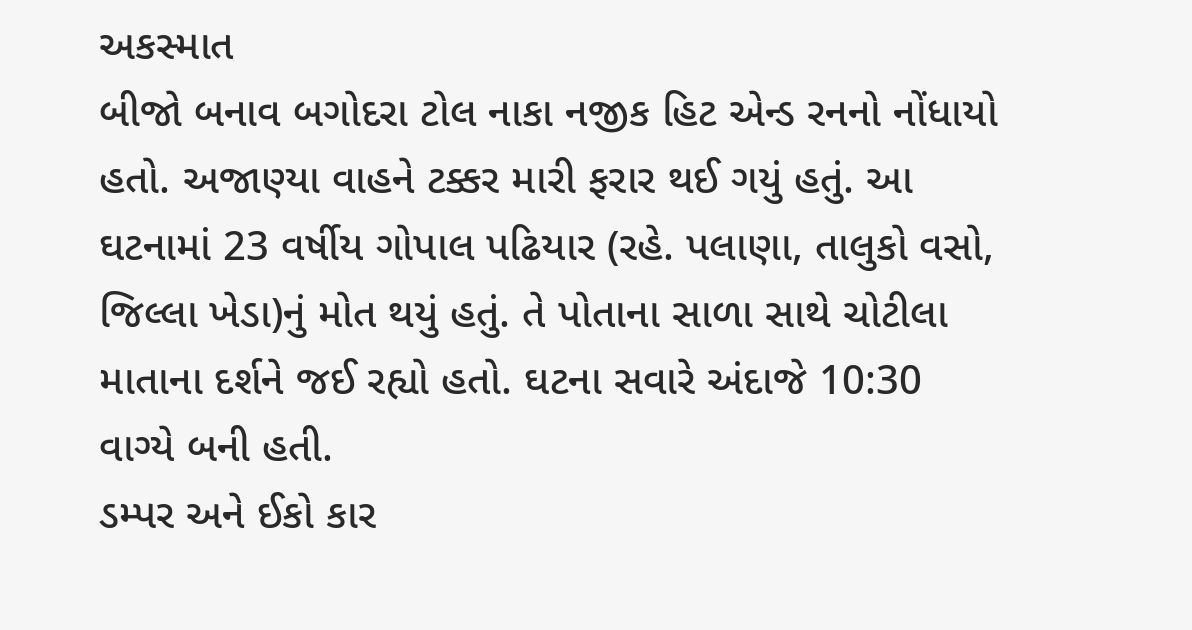અકસ્માત
બીજો બનાવ બગોદરા ટોલ નાકા નજીક હિટ એન્ડ રનનો નોંધાયો હતો. અજાણ્યા વાહને ટક્કર મારી ફરાર થઈ ગયું હતું. આ ઘટનામાં 23 વર્ષીય ગોપાલ પઢિયાર (રહે. પલાણા, તાલુકો વસો, જિલ્લા ખેડા)નું મોત થયું હતું. તે પોતાના સાળા સાથે ચોટીલા માતાના દર્શને જઈ રહ્યો હતો. ઘટના સવારે અંદાજે 10:30 વાગ્યે બની હતી.
ડમ્પર અને ઈકો કાર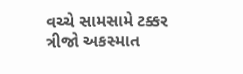વચ્ચે સામસામે ટક્કર
ત્રીજો અકસ્માત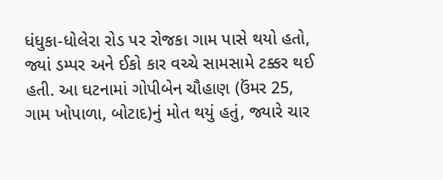ધંધુકા-ધોલેરા રોડ પર રોજકા ગામ પાસે થયો હતો, જ્યાં ડમ્પર અને ઈકો કાર વચ્ચે સામસામે ટક્કર થઈ હતી. આ ઘટનામાં ગોપીબેન ચૌહાણ (ઉંમર 25, ગામ ખોપાળા, બોટાદ)નું મોત થયું હતું, જ્યારે ચાર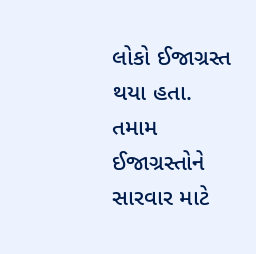લોકો ઈજાગ્રસ્ત થયા હતા. તમામ ઈજાગ્રસ્તોને સારવાર માટે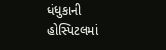ધંધુકાની હોસ્પિટલમાં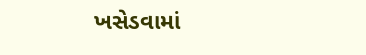ખસેડવામાં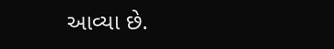આવ્યા છે.